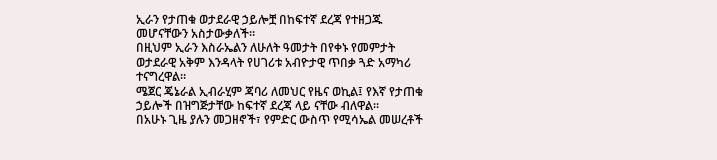ኢራን የታጠቁ ወታደራዊ ኃይሎቿ በከፍተኛ ደረጃ የተዘጋጁ መሆናቸውን አስታውቃለች።
በዚህም ኢራን እስራኤልን ለሁለት ዓመታት በየቀኑ የመምታት ወታደራዊ አቅም እንዳላት የሀገሪቱ አብዮታዊ ጥበቃ ጓድ አማካሪ ተናግረዋል።
ሜጀር ጄኔራል ኢብራሂም ጃባሪ ለመህር የዜና ወኪል፤ የእኛ የታጠቁ ኃይሎች በዝግጅታቸው ከፍተኛ ደረጃ ላይ ናቸው ብለዋል።
በአሁኑ ጊዜ ያሉን መጋዘኖች፣ የምድር ውስጥ የሚሳኤል መሠረቶች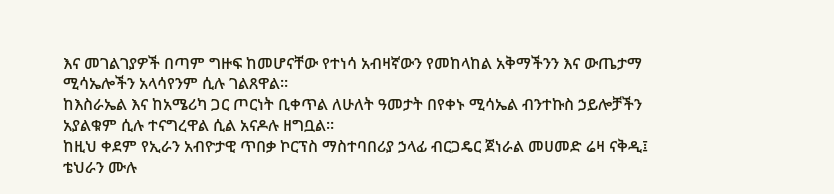እና መገልገያዎች በጣም ግዙፍ ከመሆናቸው የተነሳ አብዛኛውን የመከላከል አቅማችንን እና ውጤታማ ሚሳኤሎችን አላሳየንም ሲሉ ገልጸዋል።
ከእስራኤል እና ከአሜሪካ ጋር ጦርነት ቢቀጥል ለሁለት ዓመታት በየቀኑ ሚሳኤል ብንተኩስ ኃይሎቻችን አያልቁም ሲሉ ተናግረዋል ሲል አናዶሉ ዘግቧል።
ከዚህ ቀደም የኢራን አብዮታዊ ጥበቃ ኮርፕስ ማስተባበሪያ ኃላፊ ብርጋዴር ጀነራል መሀመድ ሬዛ ናቅዲ፤ ቴህራን ሙሉ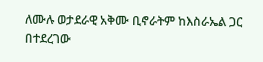ለሙሉ ወታደራዊ አቅሙ ቢኖራትም ከእስራኤል ጋር በተደረገው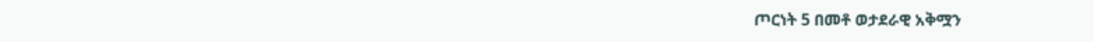ጦርነት 5 በመቶ ወታደራዊ አቅሟን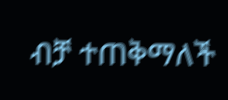ብቻ ተጠቅማለች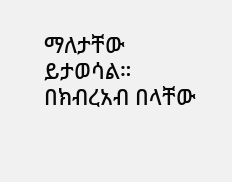ማለታቸው ይታወሳል።
በክብረአብ በላቸው